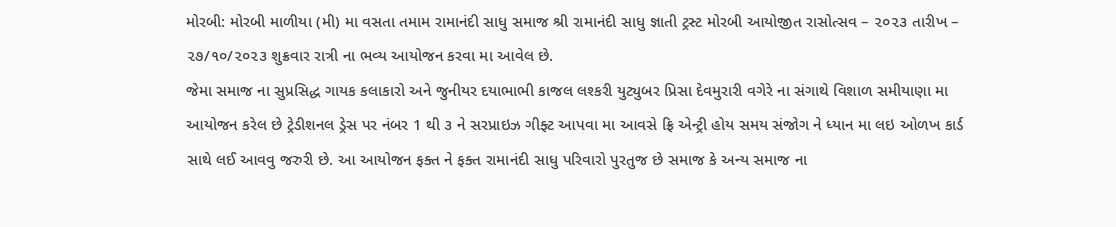મોરબી: મોરબી માળીયા (મી) મા વસતા તમામ રામાનંદી સાધુ સમાજ શ્રી રામાનંદી સાધુ જ્ઞાતી ટ્રસ્ટ મોરબી આયોજીત રાસોત્સવ – ૨૦૨૩ તારીખ – ૨૭/૧૦/૨૦૨૩ શુક્રવાર રાત્રી ના ભવ્ય આયોજન કરવા મા આવેલ છે.
જેમા સમાજ ના સુપ્રસિદ્ધ ગાયક કલાકારો અને જુનીયર દયાભાભી કાજલ લશ્કરી યુટ્યુબર પ્રિસા દેવમુરારી વગેરે ના સંગાથે વિશાળ સમીયાણા મા આયોજન કરેલ છે ટ્રેડીશનલ ડ્રેસ પર નંબર 1 થી ૩ ને સરપ્રાઇઝ ગીફ્ટ આપવા મા આવસે ફ્રિ એન્ટ્રી હોય સમય સંજોગ ને ધ્યાન મા લઇ ઓળખ કાર્ડ સાથે લઈ આવવુ જરુરી છે. આ આયોજન ફક્ત ને ફક્ત રામાનંદી સાધુ પરિવારો પુરતુજ છે સમાજ કે અન્ય સમાજ ના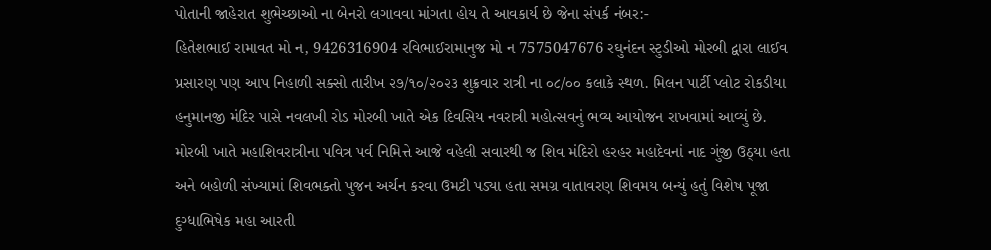પોતાની જાહેરાત શુભેચ્છાઓ ના બેનરો લગાવવા માંગતા હોય તે આવકાર્ય છે જેના સંપર્ક નંબર:-
હિતેશભાઈ રામાવત મો ન, 9426316904 રવિભાઈરામાનુજ મો ન 7575047676 રઘુનંદન સ્ટુડીઓ મોરબી દ્વારા લાઈવ પ્રસારણ પણ આપ નિહાળી સક્સો તારીખ ૨૭/૧૦/૨૦૨૩ શુક્રવાર રાત્રી ના ૦૮/૦૦ કલાકે સ્થળ. મિલન પાર્ટી પ્લોટ રોકડીયા હનુમાનજી મંદિર પાસે નવલખી રોડ મોરબી ખાતે એક દિવસિય નવરાત્રી મહોત્સવનું ભવ્ય આયોજન રાખવામાં આવ્યું છે.
મોરબી ખાતે મહાશિવરાત્રીના પવિત્ર પર્વ નિમિત્તે આજે વહેલી સવારથી જ શિવ મંદિરો હરહર મહાદેવનાં નાદ ગુંજી ઉઠ્યા હતા અને બહોળી સંખ્યામાં શિવભક્તો પુજન અર્ચન કરવા ઉમટી પડ્યા હતા સમગ્ર વાતાવરણ શિવમય બન્યું હતું વિશેષ પૂજા દુગ્ધાભિષેક મહા આરતી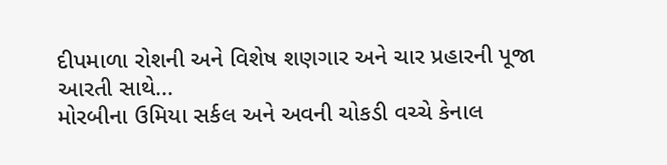દીપમાળા રોશની અને વિશેષ શણગાર અને ચાર પ્રહારની પૂજા આરતી સાથે...
મોરબીના ઉમિયા સર્કલ અને અવની ચોકડી વચ્ચે કેનાલ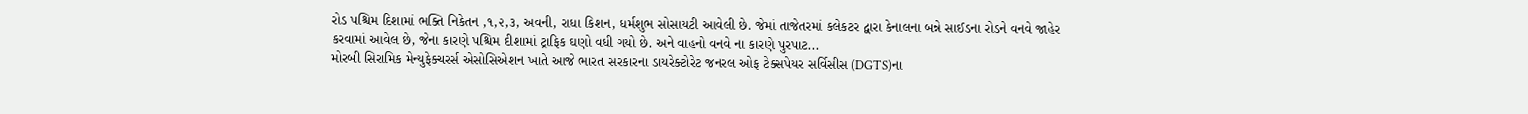રોડ પશ્ચિમ દિશામાં ભક્તિ નિકેતન ,૧,૨,૩, અવની, રાધા કિશન, ધર્મશુભ સોસાયટી આવેલી છે. જેમાં તાજેતરમાં કલેકટર દ્વારા કેનાલના બન્ને સાઈડના રોડને વનવે જાહેર કરવામાં આવેલ છે, જેના કારણે પશ્ચિમ દીશામાં ટ્રાફિક ઘણો વધી ગયો છે. અને વાહનો વનવે ના કારણે પુરપાટ...
મોરબી સિરામિક મેન્યુફેક્ચરર્સ એસોસિએશન ખાતે આજે ભારત સરકારના ડાયરેક્ટોરેટ જનરલ ઓફ ટેક્સપેયર સર્વિસીસ (DGTS)ના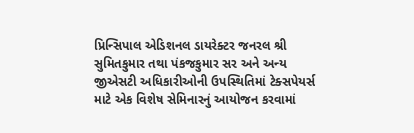પ્રિન્સિપાલ એડિશનલ ડાયરેક્ટર જનરલ શ્રી સુમિતકુમાર તથા પંકજકુમાર સર અને અન્ય જીએસટી અધિકારીઓની ઉપસ્થિતિમાં ટેક્સપેયર્સ માટે એક વિશેષ સેમિનારનું આયોજન કરવામાં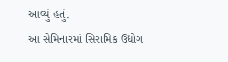આવ્યું હતું.
આ સેમિનારમાં સિરામિક ઉદ્યોગ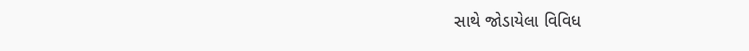સાથે જોડાયેલા વિવિધ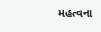મહત્વના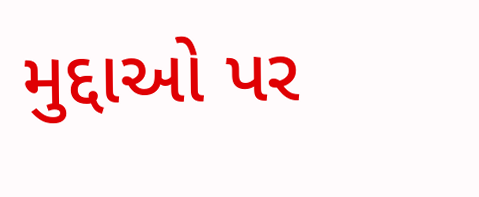મુદ્દાઓ પર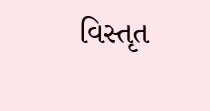વિસ્તૃત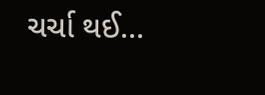ચર્ચા થઈ...